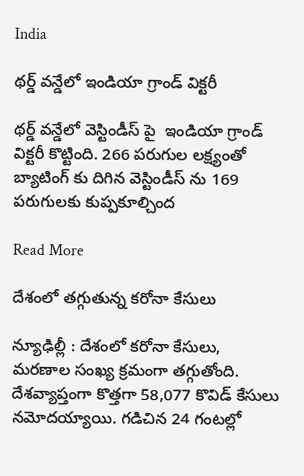India

థర్డ్ వన్డేలో ఇండియా గ్రాండ్ విక్టరీ

థర్డ్ వన్డేలో వెస్టిండీస్ పై  ఇండియా గ్రాండ్ విక్టరీ కొట్టింది. 266 పరుగుల లక్ష్యంతో బ్యాటింగ్ కు దిగిన వెస్టిండీస్ ను 169 పరుగులకు కుప్పకూల్చింద

Read More

దేశంలో తగ్గుతున్న కరోనా కేసులు

న్యూఢిల్లీ : దేశంలో కరోనా కేసులు, మరణాల సంఖ్య క్రమంగా తగ్గుతోంది. దేశవ్యాప్తంగా కొత్తగా 58,077 కొవిడ్ కేసులు నమోదయ్యాయి. గడిచిన 24 గంటల్లో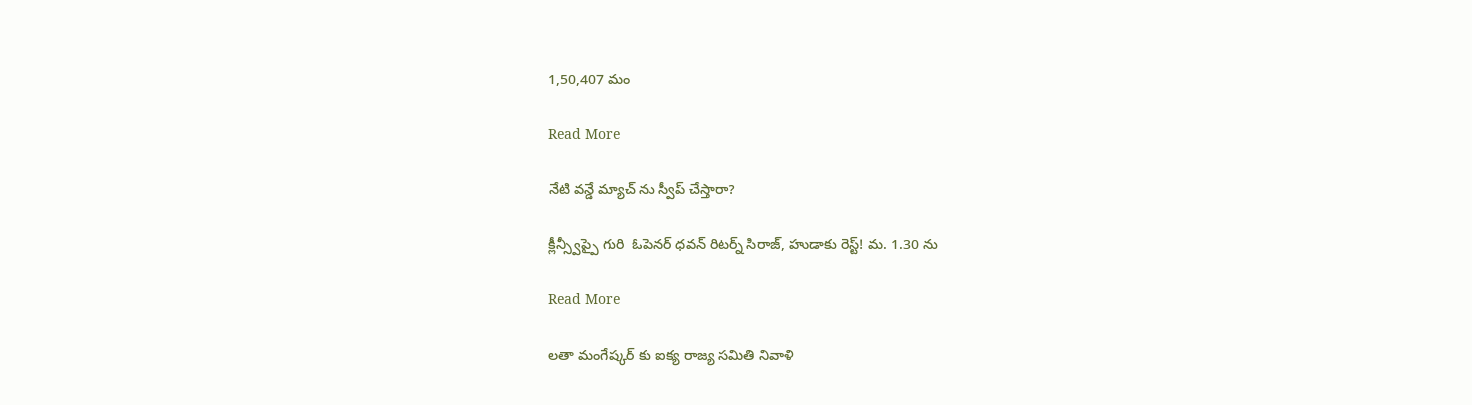1,50,407 మం

Read More

నేటి వన్డే మ్యాచ్ ను స్వీప్ చేస్తారా?

క్లీన్స్వీప్పై గురి  ఓపెనర్‌‌‌‌ ధవన్‌‌ రిటర్న్‌‌ సిరాజ్‌‌, హుడాకు రెస్ట్! మ. 1.30 ను

Read More

లతా మంగేష్కర్ కు ఐక్య రాజ్య సమితి నివాళి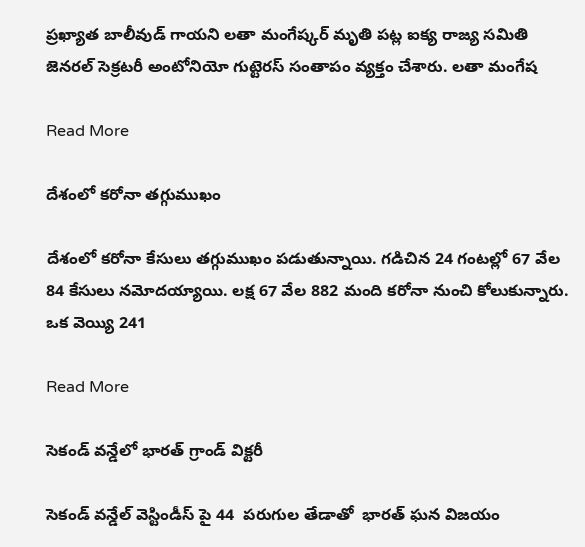ప్రఖ్యాత బాలీవుడ్‌ గాయని లతా మంగేష్కర్‌ మృతి పట్ల ఐక్య రాజ్య సమితి జెనరల్ సెక్రటరీ అంటోనియో గుట్టెరస్‌ సంతాపం వ్యక్తం చేశారు. లతా మంగేష

Read More

దేశంలో కరోనా తగ్గుముఖం

దేశంలో కరోనా కేసులు తగ్గుముఖం పడుతున్నాయి. గడిచిన 24 గంటల్లో 67 వేల 84 కేసులు నమోదయ్యాయి. లక్ష 67 వేల 882 మంది కరోనా నుంచి కోలుకున్నారు. ఒక వెయ్యి 241

Read More

సెకండ్ వన్డేలో భారత్ గ్రాండ్ విక్టరీ

సెకండ్ వన్డేల్ వెస్టిండీస్ పై 44  పరుగుల తేడాతో  భారత్ ఘన విజయం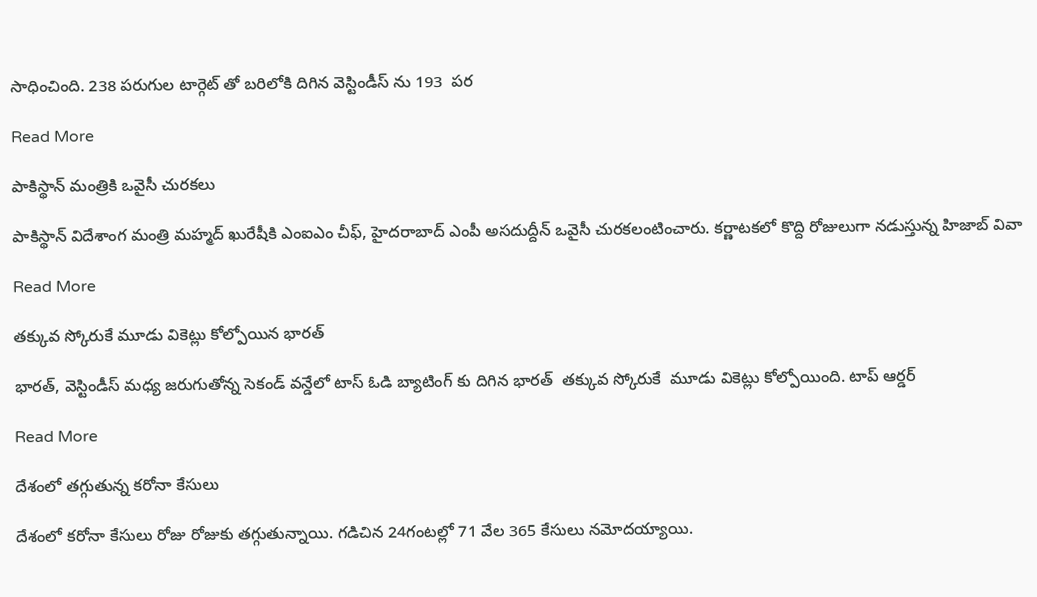సాధించింది. 238 పరుగుల టార్గెట్ తో బరిలోకి దిగిన వెస్టిండీస్ ను 193  పర

Read More

పాకిస్థాన్ మంత్రికి ఒవైసీ చురకలు

పాకిస్థాన్ విదేశాంగ మంత్రి మహ్మద్ ఖురేషీకి ఎంఐఎం చీఫ్, హైదరాబాద్ ఎంపీ అసదుద్దీన్ ఒవైసీ చురకలంటించారు. కర్ణాటకలో కొద్ది రోజులుగా నడుస్తున్న హిజాబ్ వివా

Read More

తక్కువ స్కోరుకే మూడు వికెట్లు కోల్పోయిన భారత్

భారత్, వెస్టిండీస్ మధ్య జరుగుతోన్న సెకండ్ వన్డేలో టాస్ ఓడి బ్యాటింగ్ కు దిగిన భారత్  తక్కువ స్కోరుకే  మూడు వికెట్లు కోల్పోయింది. టాప్ ఆర్డర్

Read More

దేశంలో తగ్గుతున్న కరోనా కేసులు

దేశంలో కరోనా కేసులు రోజు రోజుకు తగ్గుతున్నాయి. గడిచిన 24గంటల్లో 71 వేల 365 కేసులు నమోదయ్యాయి.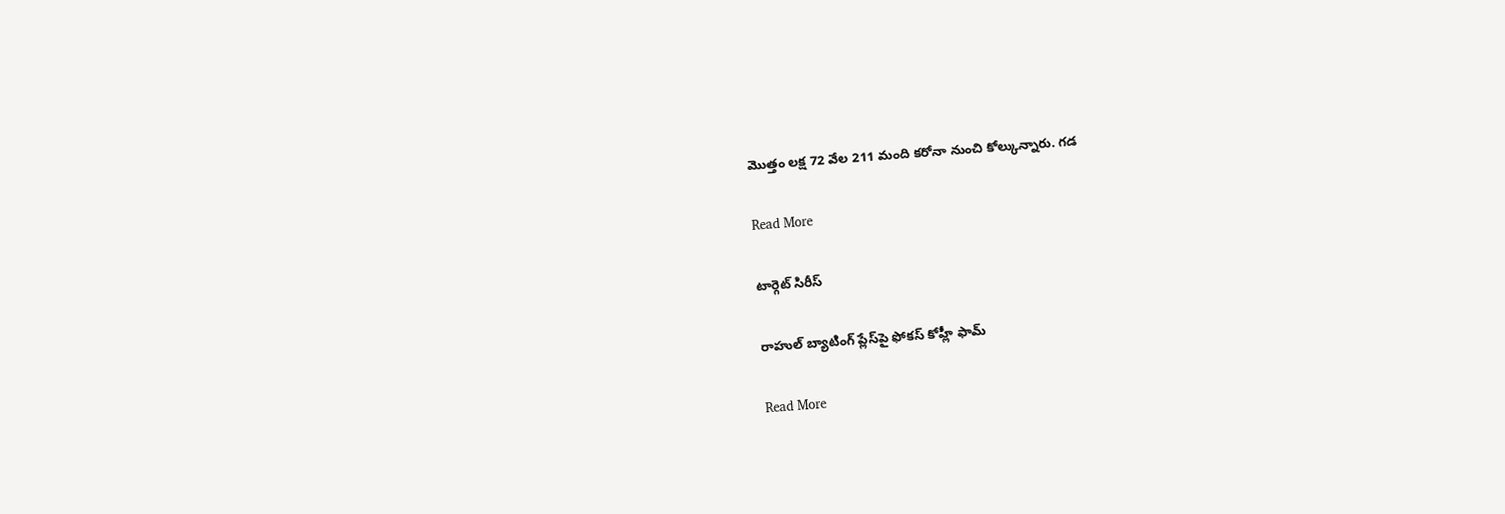మొత్తం లక్ష 72 వేల 211 మంది కరోనా నుంచి కోల్కున్నారు. గడ

Read More

టార్గెట్‌‌‌‌ సిరీస్‌‌‌‌

రాహుల్‌‌‌‌ బ్యాటింగ్‌‌‌‌ ప్లేస్‌‌‌‌పై ఫోకస్‌‌‌‌ కోహ్లీ ఫామ్‌

Read More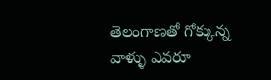తెలంగాణతో గోక్కున్న వాళ్ళు ఎవరూ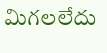మిగలలేదు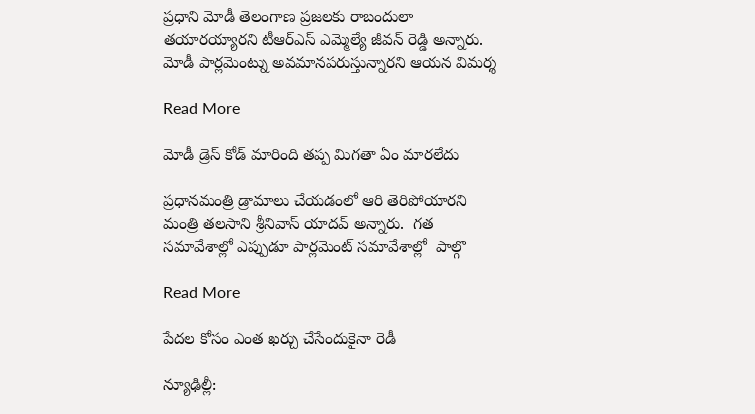ప్రధాని మోడీ తెలంగాణ ప్రజలకు రాబందులా తయారయ్యారని టీఆర్ఎస్ ఎమ్మెల్యే జీవన్ రెడ్డి అన్నారు.  మోడీ పార్లమెంట్ను అవమానపరుస్తున్నారని ఆయన విమర్శ

Read More

మోడీ డ్రెస్ కోడ్ మారింది తప్ప మిగతా ఏం మారలేదు

ప్రధానమంత్రి డ్రామాలు చేయడంలో ఆరి తెరిపోయారని మంత్రి తలసాని శ్రీనివాస్ యాదవ్ అన్నారు.  గత సమావేశాల్లో ఎప్పుడూ పార్లమెంట్ సమావేశాల్లో  పాల్గొ

Read More

పేదల కోసం ఎంత ఖర్చు చేసేందుకైనా రెడీ

న్యూఢిల్లీ: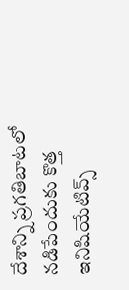దేశాన్ని ప్రగతిబాటలో నడిపేందుకు కొత్త ఇనిషియేటివ్స్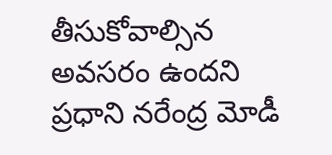తీసుకోవాల్సిన అవసరం ఉందని ప్రధాని నరేంద్ర మోడీ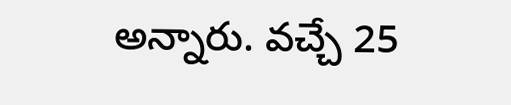అన్నారు. వచ్చే 25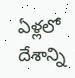ఏళ్లలో దేశాన్ని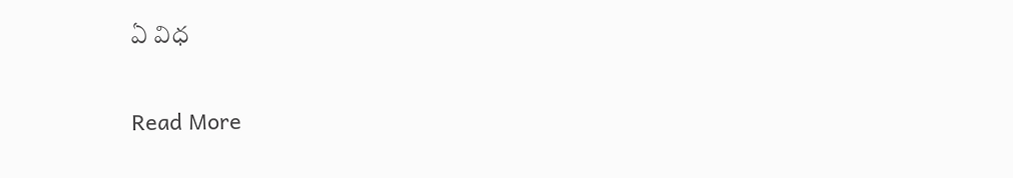ఏ విధ

Read More